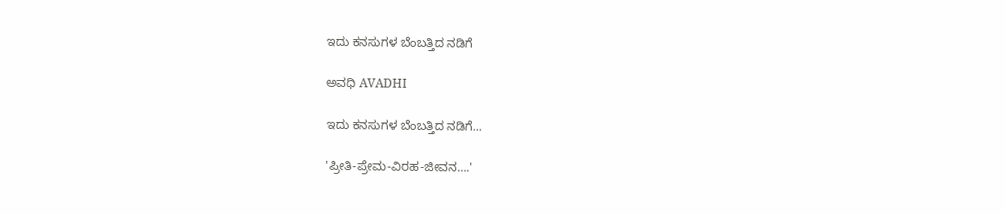ಇದು ಕನಸುಗಳ ಬೆಂಬತ್ತಿದ ನಡಿಗೆ‍

ಅವಧಿ AVADHI

ಇದು ಕನಸುಗಳ ಬೆಂಬತ್ತಿದ ನಡಿಗೆ...

'ಪ್ರೀತಿ-ಪ್ರೇಮ-ವಿರಹ-ಜೀವನ….'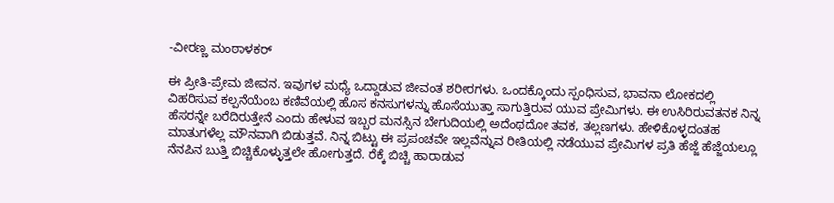-ವೀರಣ್ಣ ಮಂಠಾಳಕರ್

ಈ ಪ್ರೀತಿ-ಪ್ರೇಮ ಜೀವನ. ಇವುಗಳ ಮಧ್ಯೆ ಒದ್ದಾಡುವ ಜೀವಂತ ಶರೀರಗಳು. ಒಂದಕ್ಕೊಂದು ಸ್ಪಂಧಿಸುವ, ಭಾವನಾ ಲೋಕದಲ್ಲಿ ವಿಹರಿಸುವ ಕಲ್ಪನೆಯೆಂಬ ಕಣಿವೆಯಲ್ಲಿ ಹೊಸ ಕನಸುಗಳನ್ನು ಹೊಸೆಯುತ್ತಾ ಸಾಗುತ್ತಿರುವ ಯುವ ಪ್ರೇಮಿಗಳು. ಈ ಉಸಿರಿರುವತನಕ ನಿನ್ನ ಹೆಸರನ್ನೇ ಬರೆದಿರುತ್ತೇನೆ ಎಂದು ಹೇಳುವ ಇಬ್ಬರ ಮನಸ್ಸಿನ ಬೇಗುದಿಯಲ್ಲಿ ಅದೆಂಥದೋ ತವಕ, ತಲ್ಲಣಗಳು. ಹೇಳಿಕೊಳ್ಳದಂತಹ ಮಾತುಗಳೆಲ್ಲ ಮೌನವಾಗಿ ಬಿಡುತ್ತವೆ. ನಿನ್ನ ಬಿಟ್ಟು ಈ ಪ್ರಪಂಚವೇ ಇಲ್ಲವೆನ್ನುವ ರೀತಿಯಲ್ಲಿ ನಡೆಯುವ ಪ್ರೇಮಿಗಳ ಪ್ರತಿ ಹೆಜ್ಜೆ ಹೆಜ್ಜೆಯಲ್ಲೂ ನೆನಪಿನ ಬುತ್ತಿ ಬಿಚ್ಚಿಕೊಳ್ಳುತ್ತಲೇ ಹೋಗುತ್ತದೆ. ರೆಕ್ಕೆ ಬಿಚ್ಚಿ ಹಾರಾಡುವ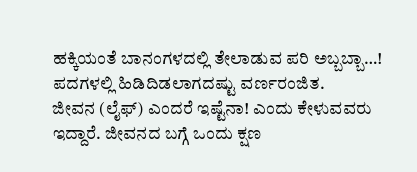ಹಕ್ಕಿಯಂತೆ ಬಾನಂಗಳದಲ್ಲಿ ತೇಲಾಡುವ ಪರಿ ಅಬ್ಬಬ್ಬಾ…! ಪದಗಳಲ್ಲಿ ಹಿಡಿದಿಡಲಾಗದಷ್ಟು ವರ್ಣರಂಜಿತ.
ಜೀವನ (ಲೈಫ್) ಎಂದರೆ ಇಷ್ಟೆನಾ! ಎಂದು ಕೇಳುವವರು ಇದ್ದಾರೆ. ಜೀವನದ ಬಗ್ಗೆ ಒಂದು ಕ್ಷಣ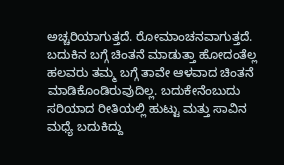ಅಚ್ಚರಿಯಾಗುತ್ತದೆ. ರೋಮಾಂಚನವಾಗುತ್ತದೆ. ಬದುಕಿನ ಬಗ್ಗೆ ಚಿಂತನೆ ಮಾಡುತ್ತಾ ಹೋದಂತೆಲ್ಲ ಹಲವರು ತಮ್ಮ ಬಗ್ಗೆ ತಾವೇ ಆಳವಾದ ಚಿಂತನೆ ಮಾಡಿಕೊಂಡಿರುವುದಿಲ್ಲ. ಬದುಕೇನೆಂಬುದು ಸರಿಯಾದ ರೀತಿಯಲ್ಲಿ ಹುಟ್ಟು ಮತ್ತು ಸಾವಿನ ಮಧ್ಯೆ ಬದುಕಿದ್ದು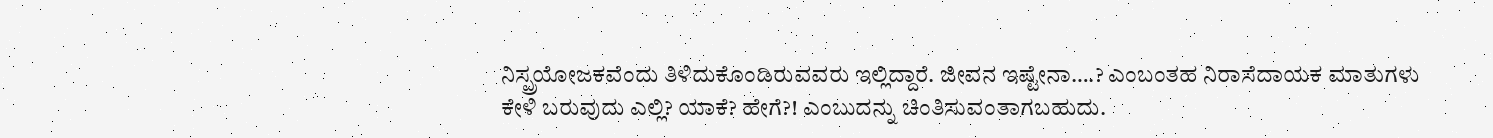ನಿಸ್ಪ್ರಯೋಜಕವೆಂದು ತಿಳಿದುಕೊಂಡಿರುವವರು ಇಲ್ಲಿದ್ದಾರೆ. ಜೀವನ ಇಷ್ಟೇನಾ….? ಎಂಬಂತಹ ನಿರಾಸೆದಾಯಕ ಮಾತುಗಳು ಕೇಳಿ ಬರುವುದು ಎಲ್ಲಿ? ಯಾಕೆ? ಹೇಗೆ?! ಎಂಬುದನ್ನು ಚಿಂತಿಸುವಂತಾಗಬಹುದು.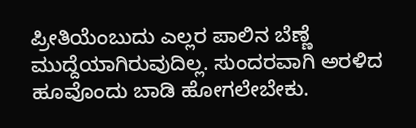ಪ್ರೀತಿಯೆಂಬುದು ಎಲ್ಲರ ಪಾಲಿನ ಬೆಣ್ಣೆ ಮುದ್ದೆಯಾಗಿರುವುದಿಲ್ಲ. ಸುಂದರವಾಗಿ ಅರಳಿದ ಹೂವೊಂದು ಬಾಡಿ ಹೋಗಲೇಬೇಕು.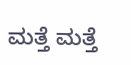ಮತ್ತೆ ಮತ್ತೆ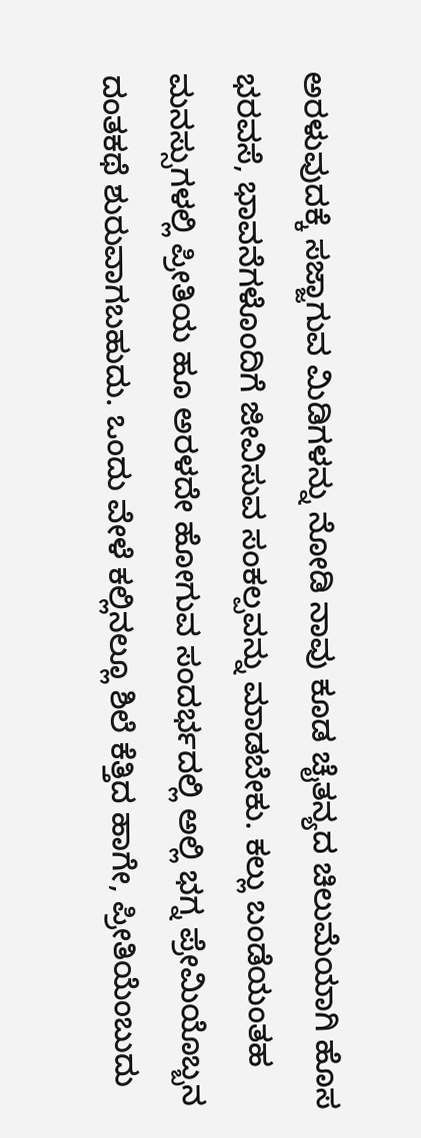ಅರಳುವುದಕ್ಕೆ ಸಜ್ಜಾಗುವ ಮಿಡಿಗಳನ್ನು ನೋಡಿ ನಾವು ಕೂಡ ಚೈತನ್ಯದ ಚಿಲುಮೆಯಾಗಿ ಹೊಸ ಭರವಸೆ, ಭಾವನೆಗಳೊಂದಿಗೆ ಜೀವಿಸುವ ಸಂಕಲ್ಪವನ್ನು ಮಾಡಬೇಕು. ಕಲ್ಲು ಬಂಡೆಯಂತಹ ಮನಸ್ಸುಗಳಲ್ಲಿ ಪ್ರೀತಿಯ ಹೂ ಅರಳದೇ ಹೋಗುವ ಸಂದರ್ಭದಲ್ಲಿ ಅಲ್ಲಿ ಭಗ್ನ ಪ್ರೇಮಿಯೊಬ್ಬನ ದಂತಕಥೆ ಶುರುವಾಗಬಹುದು. ಒಂದು ವೇಳೆ ಕಲ್ಲಿನಲ್ಲೂ ಶಿಲೆ ಕೆತ್ತಿದ ಹಾಗೇ, ಪ್ರೀತಿಯೆಂಬುದು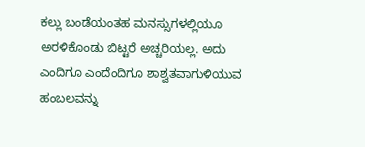ಕಲ್ಲು ಬಂಡೆಯಂತಹ ಮನಸ್ಸುಗಳಲ್ಲಿಯೂ ಅರಳಿಕೊಂಡು ಬಿಟ್ಟರೆ ಅಚ್ಚರಿಯಲ್ಲ. ಅದು ಎಂದಿಗೂ ಎಂದೆಂದಿಗೂ ಶಾಶ್ವತವಾಗುಳಿಯುವ ಹಂಬಲವನ್ನು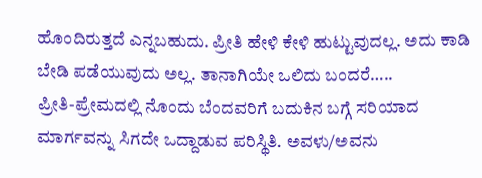ಹೊಂದಿರುತ್ತದೆ ಎನ್ನಬಹುದು. ಪ್ರೀತಿ ಹೇಳಿ ಕೇಳಿ ಹುಟ್ಟುವುದಲ್ಲ. ಅದು ಕಾಡಿ ಬೇಡಿ ಪಡೆಯುವುದು ಅಲ್ಲ. ತಾನಾಗಿಯೇ ಒಲಿದು ಬಂದರೆ…..
ಪ್ರೀತಿ-ಪ್ರೇಮದಲ್ಲಿ ನೊಂದು ಬೆಂದವರಿಗೆ ಬದುಕಿನ ಬಗ್ಗೆ ಸರಿಯಾದ ಮಾರ್ಗವನ್ನು ಸಿಗದೇ ಒದ್ದಾಡುವ ಪರಿಸ್ಥಿತಿ. ಅವಳು/ಅವನು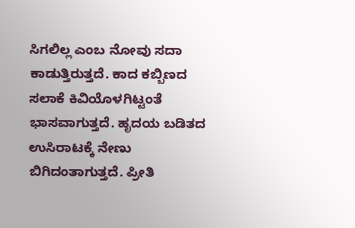ಸಿಗಲಿಲ್ಲ ಎಂಬ ನೋವು ಸದಾ ಕಾಡುತ್ತಿರುತ್ತದೆ. ಕಾದ ಕಬ್ಬಿಣದ ಸಲಾಕೆ ಕಿವಿಯೊಳಗಿಟ್ಟಂತೆ ಭಾಸವಾಗುತ್ತದೆ. ಹೃದಯ ಬಡಿತದ ಉಸಿರಾಟಕ್ಕೆ ನೇಣು ಬಿಗಿದಂತಾಗುತ್ತದೆ. ಪ್ರೀತಿ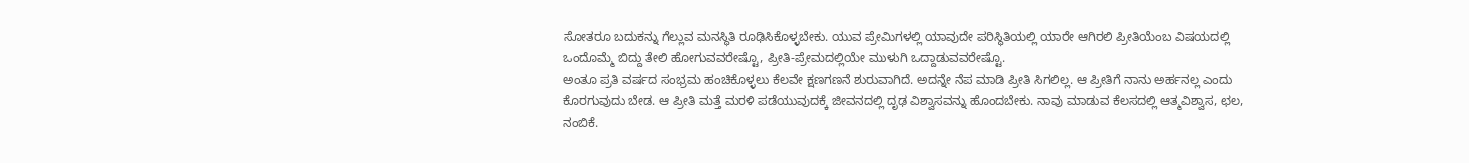ಸೋತರೂ ಬದುಕನ್ನು ಗೆಲ್ಲುವ ಮನಸ್ಥಿತಿ ರೂಢಿಸಿಕೊಳ್ಳಬೇಕು. ಯುವ ಪ್ರೇಮಿಗಳಲ್ಲಿ ಯಾವುದೇ ಪರಿಸ್ಥಿತಿಯಲ್ಲಿ ಯಾರೇ ಆಗಿರಲಿ ಪ್ರೀತಿಯೆಂಬ ವಿಷಯದಲ್ಲಿ ಒಂದೊಮ್ಮೆ ಬಿದ್ದು ತೇಲಿ ಹೋಗುವವರೇಷ್ಟೊ, ಪ್ರೀತಿ-ಪ್ರೇಮದಲ್ಲಿಯೇ ಮುಳುಗಿ ಒದ್ದಾಡುವವರೇಷ್ಟೊ.
ಅಂತೂ ಪ್ರತಿ ವರ್ಷದ ಸಂಭ್ರಮ ಹಂಚಿಕೊಳ್ಳಲು ಕೆಲವೇ ಕ್ಷಣಗಣನೆ ಶುರುವಾಗಿದೆ. ಅದನ್ನೇ ನೆಪ ಮಾಡಿ ಪ್ರೀತಿ ಸಿಗಲಿಲ್ಲ. ಆ ಪ್ರೀತಿಗೆ ನಾನು ಅರ್ಹನಲ್ಲ ಎಂದು ಕೊರಗುವುದು ಬೇಡ. ಆ ಪ್ರೀತಿ ಮತ್ತೆ ಮರಳಿ ಪಡೆಯುವುದಕ್ಕೆ ಜೀವನದಲ್ಲಿ ದೃಢ ವಿಶ್ವಾಸವನ್ನು ಹೊಂದಬೇಕು. ನಾವು ಮಾಡುವ ಕೆಲಸದಲ್ಲಿ ಆತ್ಮವಿಶ್ವಾಸ, ಛಲ, ನಂಬಿಕೆ.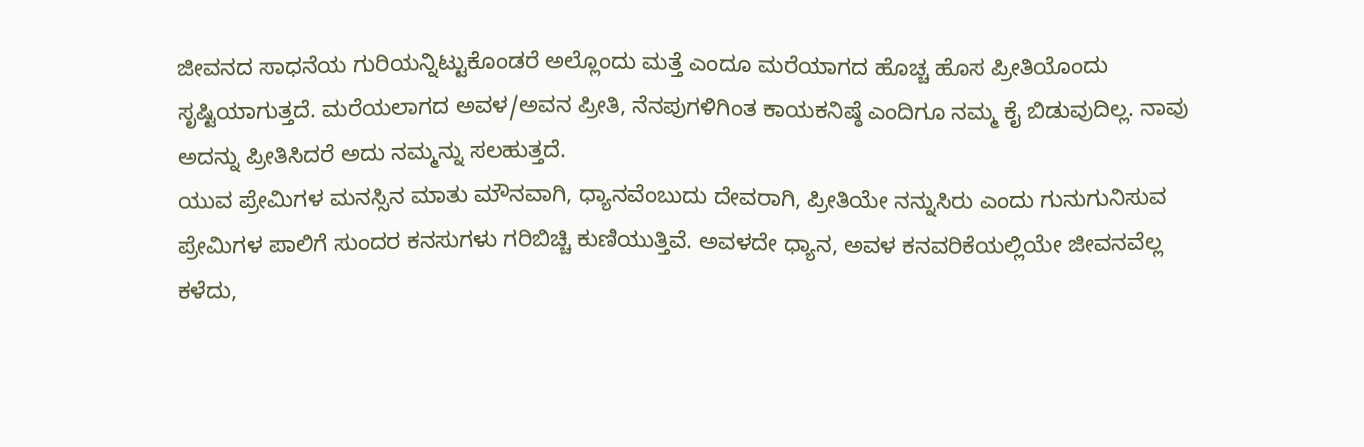ಜೀವನದ ಸಾಧನೆಯ ಗುರಿಯನ್ನಿಟ್ಟುಕೊಂಡರೆ ಅಲ್ಲೊಂದು ಮತ್ತೆ ಎಂದೂ ಮರೆಯಾಗದ ಹೊಚ್ಚ ಹೊಸ ಪ್ರೀತಿಯೊಂದು ಸೃಷ್ಟಿಯಾಗುತ್ತದೆ. ಮರೆಯಲಾಗದ ಅವಳ/ಅವನ ಪ್ರೀತಿ, ನೆನಪುಗಳಿಗಿಂತ ಕಾಯಕನಿಷ್ಠೆ ಎಂದಿಗೂ ನಮ್ಮ ಕೈ ಬಿಡುವುದಿಲ್ಲ. ನಾವು ಅದನ್ನು ಪ್ರೀತಿಸಿದರೆ ಅದು ನಮ್ಮನ್ನು ಸಲಹುತ್ತದೆ.
ಯುವ ಪ್ರೇಮಿಗಳ ಮನಸ್ಸಿನ ಮಾತು ಮೌನವಾಗಿ, ಧ್ಯಾನವೆಂಬುದು ದೇವರಾಗಿ, ಪ್ರೀತಿಯೇ ನನ್ನುಸಿರು ಎಂದು ಗುನುಗುನಿಸುವ ಪ್ರೇಮಿಗಳ ಪಾಲಿಗೆ ಸುಂದರ ಕನಸುಗಳು ಗರಿಬಿಚ್ಚಿ ಕುಣಿಯುತ್ತಿವೆ. ಅವಳದೇ ಧ್ಯಾನ, ಅವಳ ಕನವರಿಕೆಯಲ್ಲಿಯೇ ಜೀವನವೆಲ್ಲ ಕಳೆದು,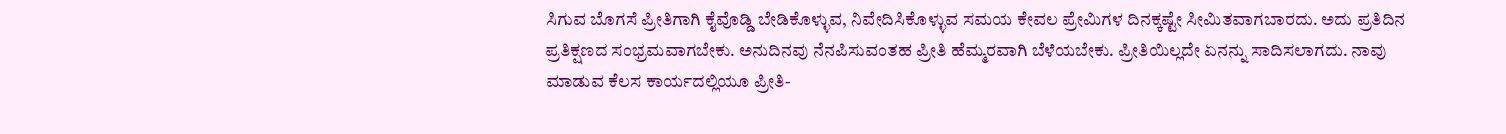ಸಿಗುವ ಬೊಗಸೆ ಪ್ರೀತಿಗಾಗಿ ಕೈವೊಡ್ಡಿ ಬೇಡಿಕೊಳ್ಳುವ, ನಿವೇದಿಸಿಕೊಳ್ಳುವ ಸಮಯ ಕೇವಲ ಪ್ರೇಮಿಗಳ ದಿನಕ್ಕಷ್ಟೇ ಸೀಮಿತವಾಗಬಾರದು. ಅದು ಪ್ರತಿದಿನ ಪ್ರತಿಕ್ಷಣದ ಸಂಭ್ರಮವಾಗಬೇಕು. ಅನುದಿನವು ನೆನಪಿಸುವಂತಹ ಪ್ರೀತಿ ಹೆಮ್ಮರವಾಗಿ ಬೆಳೆಯಬೇಕು. ಪ್ರೀತಿಯಿಲ್ಲದೇ ಏನನ್ನು ಸಾದಿಸಲಾಗದು. ನಾವು ಮಾಡುವ ಕೆಲಸ ಕಾರ್ಯದಲ್ಲಿಯೂ ಪ್ರೀತಿ-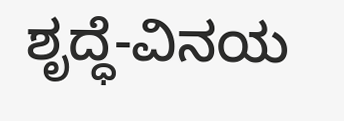ಶೃದ್ಧೆ-ವಿನಯ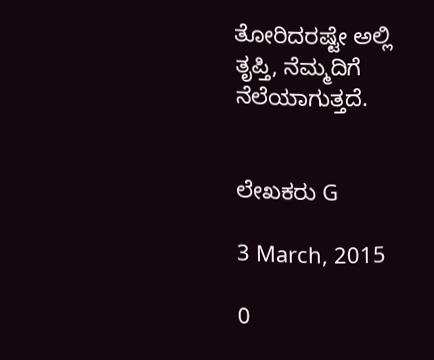ತೋರಿದರಷ್ಟೇ ಅಲ್ಲಿ ತೃಪ್ತಿ, ನೆಮ್ಮದಿಗೆ ನೆಲೆಯಾಗುತ್ತದೆ.


ಲೇಖಕರು G

3 March, 2015

0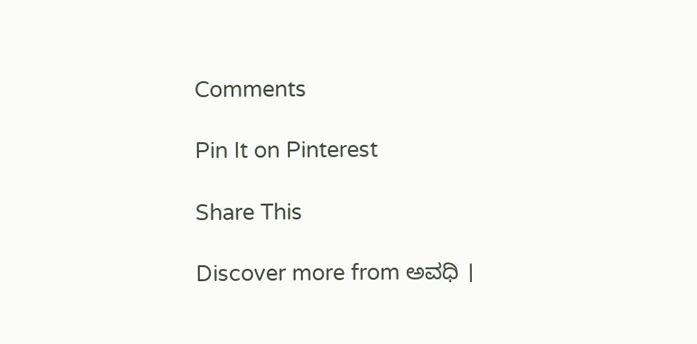Comments

Pin It on Pinterest

Share This

Discover more from ಅವಧಿ ।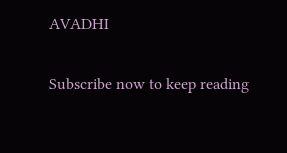AVADHI

Subscribe now to keep reading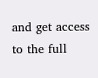and get access to the full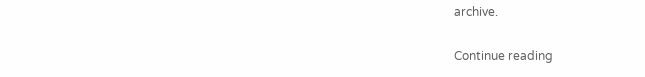archive.

Continue reading